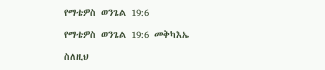የማቴዎስ ወንጌል 19:6

የማቴዎስ ወንጌል 19:6 መቅካእኤ

ስለዚህ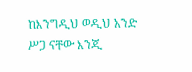ከእንግዲህ ወዲህ አንድ ሥጋ ናቸው እንጂ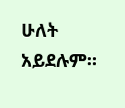ሁለት አይደሉም።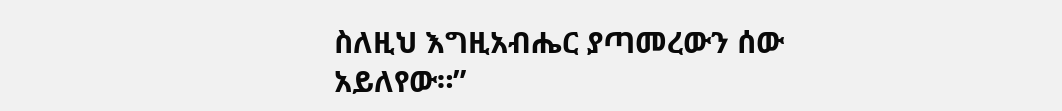ስለዚህ እግዚአብሔር ያጣመረውን ሰው አይለየው።”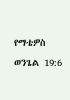የማቴዎስ ወንጌል 19:6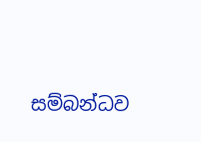සම්බන්ධව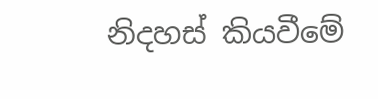නිදහස් කියවීමේ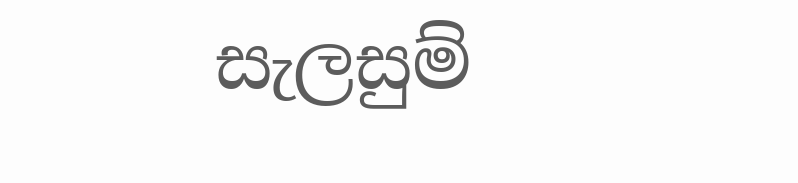සැලසුම්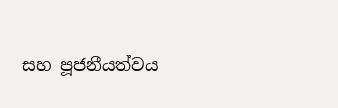සහ පූජනීයත්වය